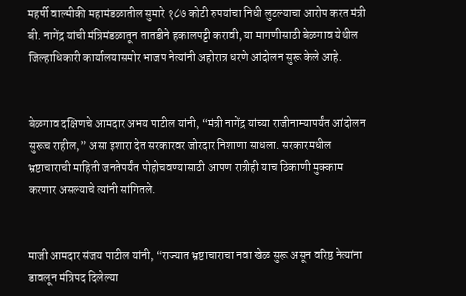महर्षी वाल्मीकी महामंडळातील सुमारे १८७ कोटी रुपयांचा निधी लुटल्याचा आरोप करत मंत्री बी. नागेंद्र यांची मंत्रिमंडळातून तातडीने हकालपट्टी करावी, या मागणीसाठी बेळगाव येथील जिल्हाधिकारी कार्यालयासमोर भाजप नेत्यांनी अहोरात्र धरणे आंदोलन सुरू केले आहे.


बेळगाव दक्षिणचे आमदार अभय पाटील यांनी, “मंत्री नागेंद्र यांच्या राजीनाम्यापर्यंत आंदोलन सुरूच राहील,” असा इशारा देत सरकारवर जोरदार निशाणा साधला. सरकारमधील भ्रष्टाचाराची माहिती जनतेपर्यंत पोहोचवण्यासाठी आपण रात्रीही याच ठिकाणी मुक्काम करणार असल्याचे त्यांनी सांगितले.


माजी आमदार संजय पाटील यांनी, “राज्यात भ्रष्टाचाराचा नवा खेळ सुरू असून वरिष्ठ नेत्यांना डावलून मंत्रिपद दिलेल्या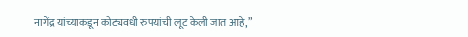नागेंद्र यांच्याकडून कोट्यवधी रुपयांची लूट केली जात आहे,”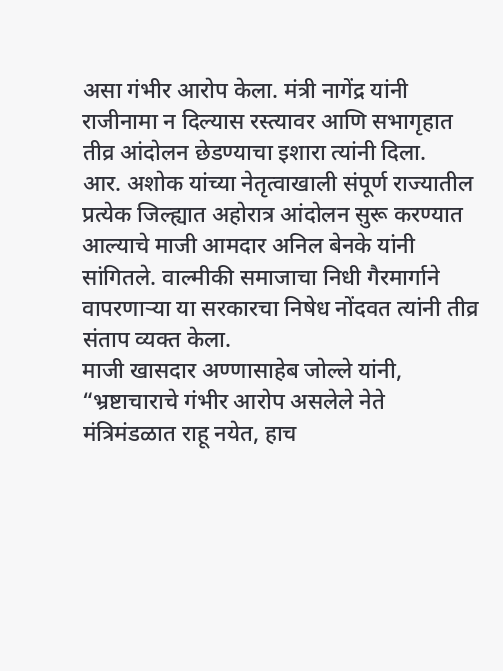असा गंभीर आरोप केला. मंत्री नागेंद्र यांनी राजीनामा न दिल्यास रस्त्यावर आणि सभागृहात तीव्र आंदोलन छेडण्याचा इशारा त्यांनी दिला.
आर. अशोक यांच्या नेतृत्वाखाली संपूर्ण राज्यातील प्रत्येक जिल्ह्यात अहोरात्र आंदोलन सुरू करण्यात आल्याचे माजी आमदार अनिल बेनके यांनी सांगितले. वाल्मीकी समाजाचा निधी गैरमार्गाने वापरणाऱ्या या सरकारचा निषेध नोंदवत त्यांनी तीव्र संताप व्यक्त केला.
माजी खासदार अण्णासाहेब जोल्ले यांनी, “भ्रष्टाचाराचे गंभीर आरोप असलेले नेते मंत्रिमंडळात राहू नयेत, हाच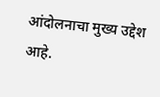आंदोलनाचा मुख्य उद्देश आहे.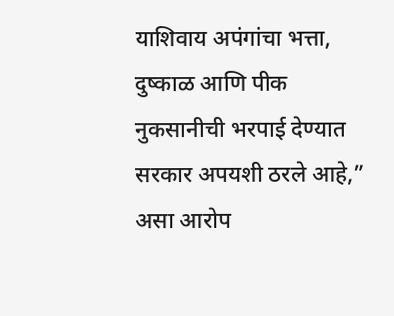याशिवाय अपंगांचा भत्ता, दुष्काळ आणि पीक नुकसानीची भरपाई देण्यात सरकार अपयशी ठरले आहे,” असा आरोप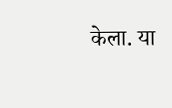केला. या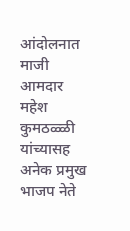आंदोलनात माजी आमदार महेश कुमठळ्ळी यांच्यासह अनेक प्रमुख भाजप नेते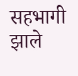सहभागी झाले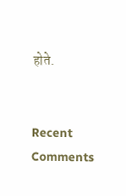होते.


Recent Comments